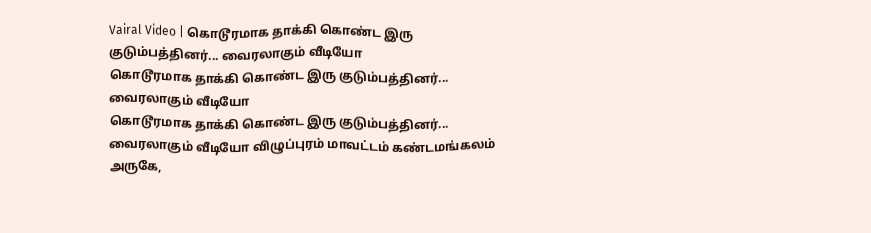Vairal Video | கொடூரமாக தாக்கி கொண்ட இரு குடும்பத்தினர்... வைரலாகும் வீடியோ
கொடூரமாக தாக்கி கொண்ட இரு குடும்பத்தினர்... வைரலாகும் வீடியோ
கொடூரமாக தாக்கி கொண்ட இரு குடும்பத்தினர்... வைரலாகும் வீடியோ விழுப்புரம் மாவட்டம் கண்டமங்கலம் அருகே,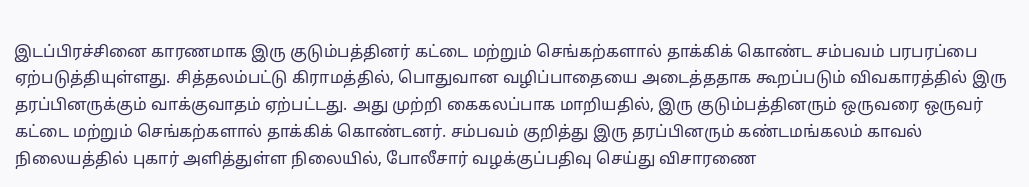இடப்பிரச்சினை காரணமாக இரு குடும்பத்தினர் கட்டை மற்றும் செங்கற்களால் தாக்கிக் கொண்ட சம்பவம் பரபரப்பை ஏற்படுத்தியுள்ளது. சித்தலம்பட்டு கிராமத்தில், பொதுவான வழிப்பாதையை அடைத்ததாக கூறப்படும் விவகாரத்தில் இரு தரப்பினருக்கும் வாக்குவாதம் ஏற்பட்டது. அது முற்றி கைகலப்பாக மாறியதில், இரு குடும்பத்தினரும் ஒருவரை ஒருவர் கட்டை மற்றும் செங்கற்களால் தாக்கிக் கொண்டனர். சம்பவம் குறித்து இரு தரப்பினரும் கண்டமங்கலம் காவல் நிலையத்தில் புகார் அளித்துள்ள நிலையில், போலீசார் வழக்குப்பதிவு செய்து விசாரணை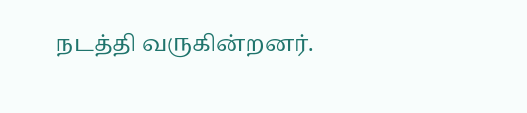நடத்தி வருகின்றனர்.